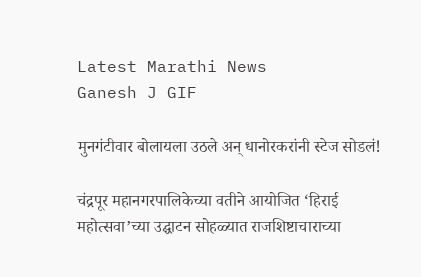Latest Marathi News
Ganesh J GIF

मुनगंटीवार बोलायला उठले अन् धानोरकरांनी स्टेज सोडलं!

चंद्रपूर महानगरपालिकेच्या वतीने आयोजित ‘हिराई महोत्सवा’च्या उद्घाटन सोहळ्यात राजशिष्टाचाराच्या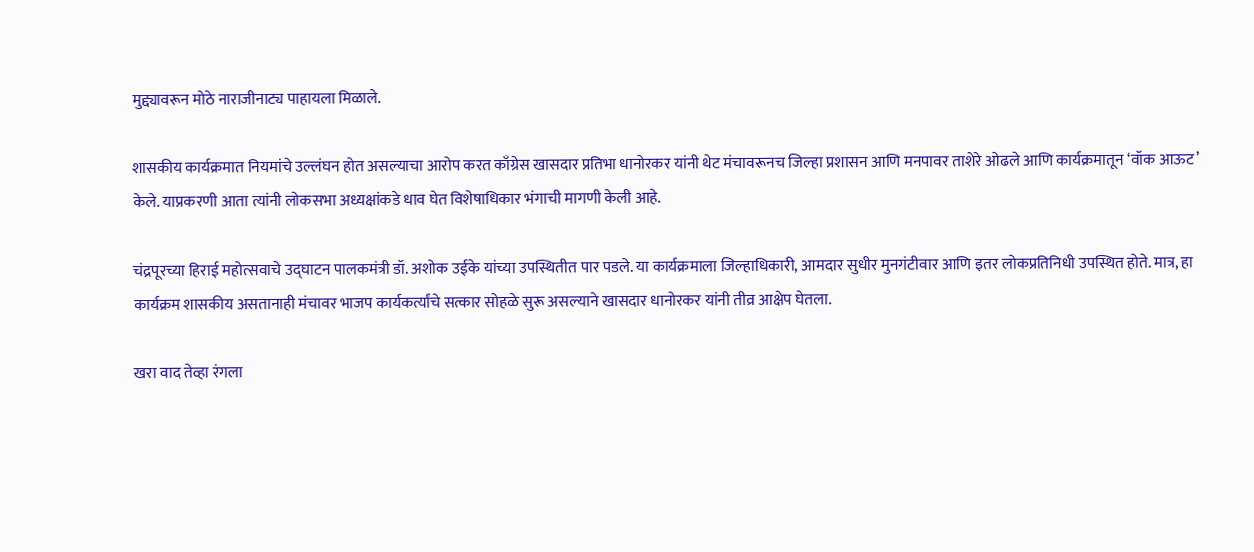मुद्द्यावरून मोठे नाराजीनाट्य पाहायला मिळाले.

शासकीय कार्यक्रमात नियमांचे उल्लंघन होत असल्याचा आरोप करत काँग्रेस खासदार प्रतिभा धानोरकर यांनी थेट मंचावरूनच जिल्हा प्रशासन आणि मनपावर ताशेरे ओढले आणि कार्यक्रमातून ‘वॉक आऊट’ केले. याप्रकरणी आता त्यांनी लोकसभा अध्यक्षांकडे धाव घेत विशेषाधिकार भंगाची मागणी केली आहे.

चंद्रपूरच्या हिराई महोत्सवाचे उद्घाटन पालकमंत्री डॉ. अशोक उईके यांच्या उपस्थितीत पार पडले. या कार्यक्रमाला जिल्हाधिकारी, आमदार सुधीर मुनगंटीवार आणि इतर लोकप्रतिनिधी उपस्थित होते. मात्र, हा कार्यक्रम शासकीय असतानाही मंचावर भाजप कार्यकर्त्यांचे सत्कार सोहळे सुरू असल्याने खासदार धानोरकर यांनी तीव्र आक्षेप घेतला.

खरा वाद तेव्हा रंगला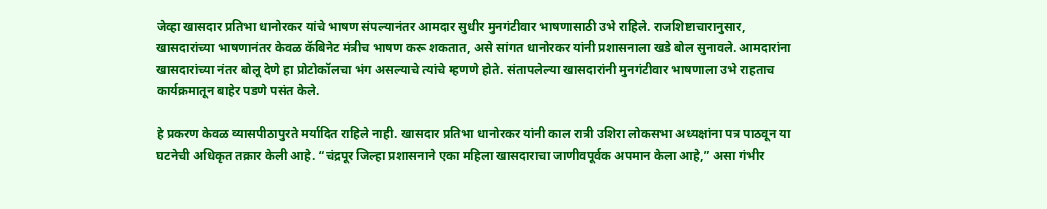जेव्हा खासदार प्रतिभा धानोरकर यांचे भाषण संपल्यानंतर आमदार सुधीर मुनगंटीवार भाषणासाठी उभे राहिले. राजशिष्टाचारानुसार, खासदारांच्या भाषणानंतर केवळ कॅबिनेट मंत्रीच भाषण करू शकतात, असे सांगत धानोरकर यांनी प्रशासनाला खडे बोल सुनावले. आमदारांना खासदारांच्या नंतर बोलू देणे हा प्रोटोकॉलचा भंग असल्याचे त्यांचे म्हणणे होते. संतापलेल्या खासदारांनी मुनगंटीवार भाषणाला उभे राहताच कार्यक्रमातून बाहेर पडणे पसंत केले.

हे प्रकरण केवळ व्यासपीठापुरते मर्यादित राहिले नाही. खासदार प्रतिभा धानोरकर यांनी काल रात्री उशिरा लोकसभा अध्यक्षांना पत्र पाठवून या घटनेची अधिकृत तक्रार केली आहे. “चंद्रपूर जिल्हा प्रशासनाने एका महिला खासदाराचा जाणीवपूर्वक अपमान केला आहे,” असा गंभीर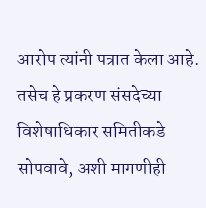आरोप त्यांनी पत्रात केला आहे. तसेच हे प्रकरण संसदेच्या विशेषाधिकार समितीकडे सोपवावे, अशी मागणीही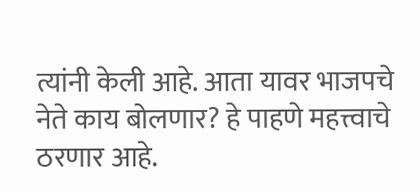त्यांनी केली आहे. आता यावर भाजपचे नेते काय बोलणार? हे पाहणे महत्त्वाचे ठरणार आहे.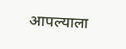आपल्याला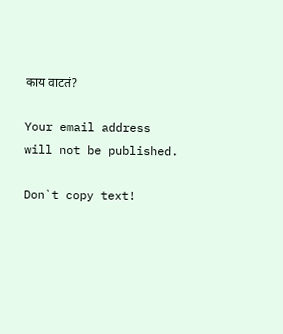काय वाटतं?

Your email address will not be published.

Don`t copy text!